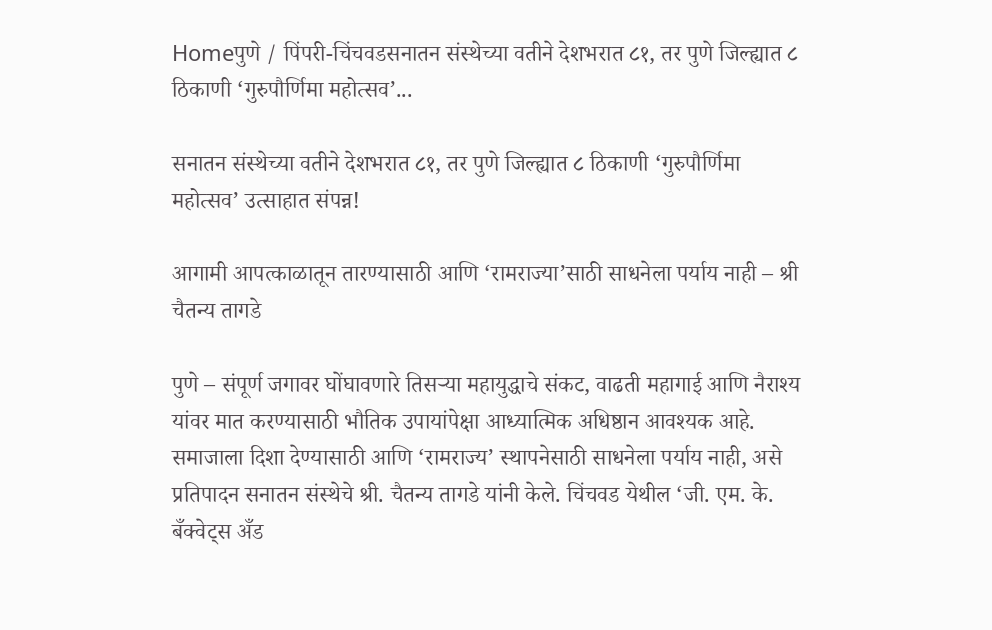Homeपुणे / पिंपरी-चिंचवडसनातन संस्थेच्या वतीने देशभरात ८१, तर पुणे जिल्ह्यात ८ ठिकाणी ‘गुरुपौर्णिमा महोत्सव’...

सनातन संस्थेच्या वतीने देशभरात ८१, तर पुणे जिल्ह्यात ८ ठिकाणी ‘गुरुपौर्णिमा महोत्सव’ उत्साहात संपन्न!

आगामी आपत्काळातून तारण्यासाठी आणि ‘रामराज्या’साठी साधनेला पर्याय नाही – श्री चैतन्य तागडे

पुणे – संपूर्ण जगावर घोंघावणारे तिसऱ्या महायुद्धाचे संकट, वाढती महागाई आणि नैराश्य यांवर मात करण्यासाठी भौतिक उपायांपेक्षा आध्यात्मिक अधिष्ठान आवश्यक आहे. समाजाला दिशा देण्यासाठी आणि ‘रामराज्य’ स्थापनेसाठी साधनेला पर्याय नाही, असे प्रतिपादन सनातन संस्थेचे श्री. चैतन्य तागडे यांनी केले. चिंचवड येथील ‘जी. एम. के. बँक्वेट्स अँड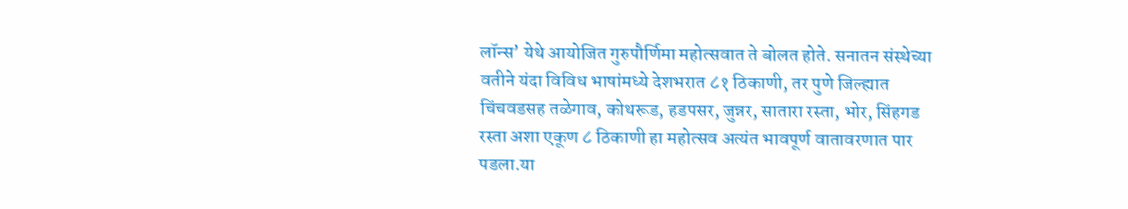लॉन्स’ येथे आयोजित गुरुपौर्णिमा महोत्सवात ते बोलत होते. सनातन संस्थेच्या वतीने यंदा विविध भाषांमध्ये देशभरात ८१ ठिकाणी, तर पुणे जिल्ह्यात चिंचवडसह तळेगाव, कोथरूड, हडपसर, जुन्नर, सातारा रस्ता, भोर, सिंहगड रस्ता अशा एकूण ८ ठिकाणी हा महोत्सव अत्यंत भावपूर्ण वातावरणात पार पडला.या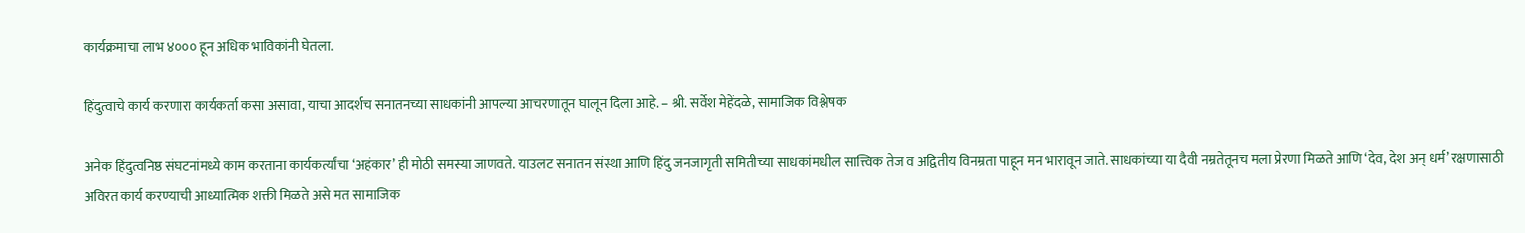कार्यक्रमाचा लाभ ४००० हून अधिक भाविकांनी घेतला.

हिंदुत्वाचे कार्य करणारा कार्यकर्ता कसा असावा, याचा आदर्शच सनातनच्या साधकांनी आपल्या आचरणातून घालून दिला आहे. – श्री. सर्वेश मेहेंदळे, सामाजिक विश्लेषक

अनेक हिंदुत्वनिष्ठ संघटनांमध्ये काम करताना कार्यकर्त्यांचा ‘अहंकार’ ही मोठी समस्या जाणवते. याउलट सनातन संस्था आणि हिंदु जनजागृती समितीच्या साधकांमधील सात्त्विक तेज व अद्वितीय विनम्रता पाहून मन भारावून जाते. साधकांच्या या दैवी नम्रतेतूनच मला प्रेरणा मिळते आणि ‘देव, देश अन् धर्म’ रक्षणासाठी अविरत कार्य करण्याची आध्यात्मिक शक्ती मिळते असे मत सामाजिक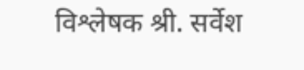विश्लेषक श्री. सर्वेश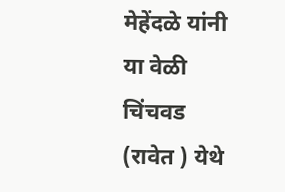मेहेंदळे यांनी या वेळी चिंचवड (रावेत ) येथे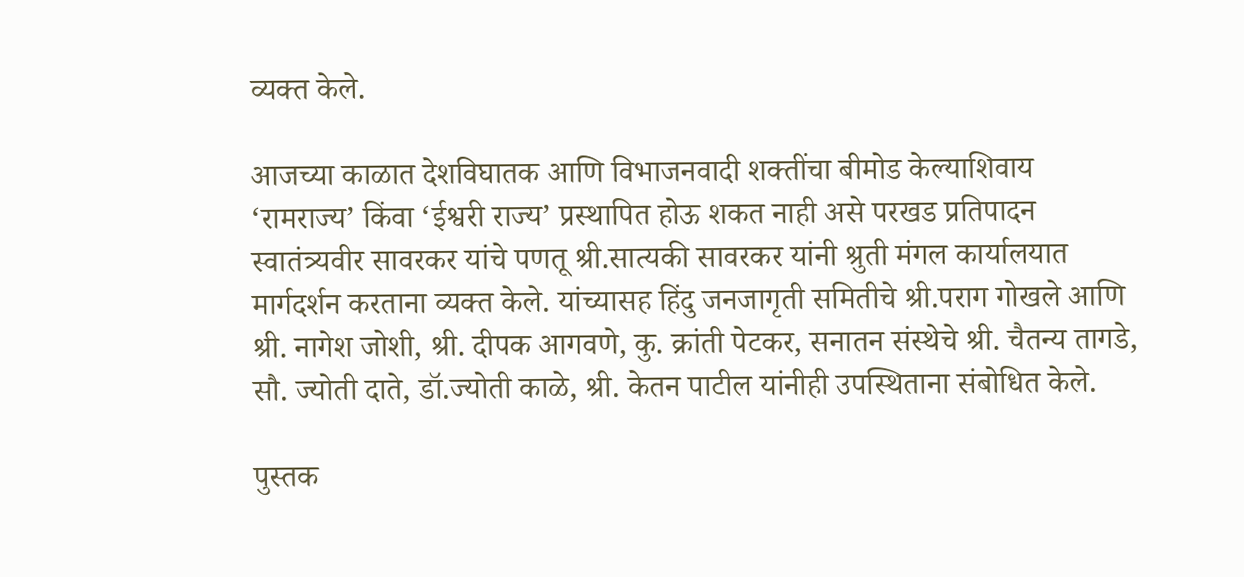व्यक्त केले.

आजच्या काळात देशविघातक आणि विभाजनवादी शक्तींचा बीमोड केल्याशिवाय ‘रामराज्य’ किंवा ‘ईश्वरी राज्य’ प्रस्थापित होऊ शकत नाही असे परखड प्रतिपादन स्वातंत्र्यवीर सावरकर यांचे पणतू श्री.सात्यकी सावरकर यांनी श्रुती मंगल कार्यालयात मार्गदर्शन करताना व्यक्त केले. यांच्यासह हिंदु जनजागृती समितीचे श्री.पराग गोखले आणि श्री. नागेश जोशी, श्री. दीपक आगवणे, कु. क्रांती पेटकर, सनातन संस्थेचे श्री. चैतन्य तागडे, सौ. ज्योती दाते, डॉ.ज्योती काळे, श्री. केतन पाटील यांनीही उपस्थिताना संबोधित केले.

पुस्तक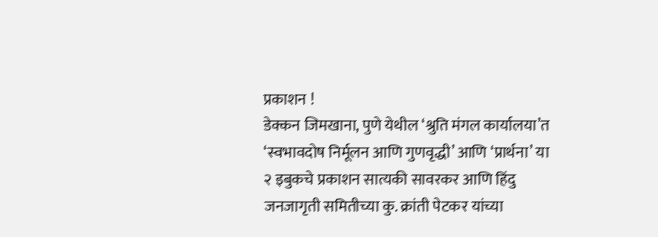प्रकाशन !
डेक्कन जिमखाना, पुणे येथील ‘श्रुति मंगल कार्यालया’त ‘स्वभावदोष निर्मूलन आणि गुणवृद्धी’ आणि ‘प्रार्थना’ या २ इबुकचे प्रकाशन सात्यकी सावरकर आणि हिंदु जनजागृती समितीच्या कु. क्रांती पेटकर यांच्या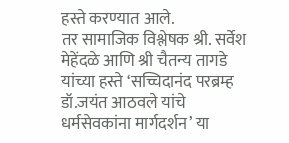हस्ते करण्यात आले.
तर सामाजिक विश्लेषक श्री. सर्वेश मेहेंदळे आणि श्री चैतन्य तागडे यांच्या हस्ते ‘सच्चिदानंद परब्रम्ह डॉ.जयंत आठवले यांचे धर्मसेवकांना मार्गदर्शन’ या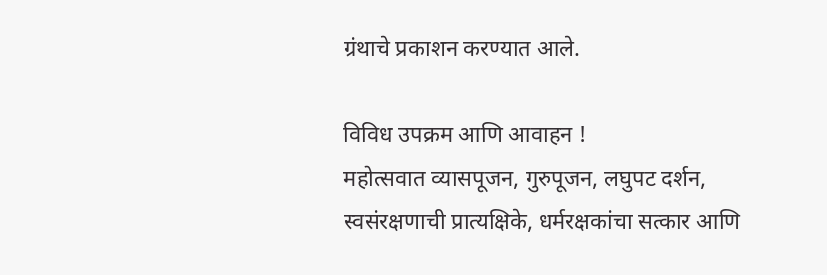ग्रंथाचे प्रकाशन करण्यात आले.

विविध उपक्रम आणि आवाहन !
महोत्सवात व्यासपूजन, गुरुपूजन, लघुपट दर्शन, स्वसंरक्षणाची प्रात्यक्षिके, धर्मरक्षकांचा सत्कार आणि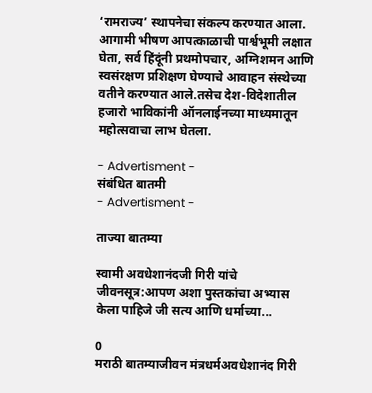‘रामराज्य’ स्थापनेचा संकल्प करण्यात आला. आगामी भीषण आपत्काळाची पार्श्वभूमी लक्षात घेता, सर्व हिंदूंनी प्रथमोपचार, अग्निशमन आणि स्वसंरक्षण प्रशिक्षण घेण्याचे आवाहन संस्थेच्या वतीने करण्यात आले.तसेच देश-विदेशातील हजारो भाविकांनी ऑनलाईनच्या माध्यमातून महोत्सवाचा लाभ घेतला.

- Advertisment -
संबंधित बातमी
- Advertisment -

ताज्या बातम्या

स्वामी अवधेशानंदजी गिरी यांचे जीवनसूत्र:आपण अशा पुस्तकांचा अभ्यास केला पाहिजे जी सत्य आणि धर्माच्या...

0
मराठी बातम्याजीवन मंत्रधर्मअवधेशानंद गिरी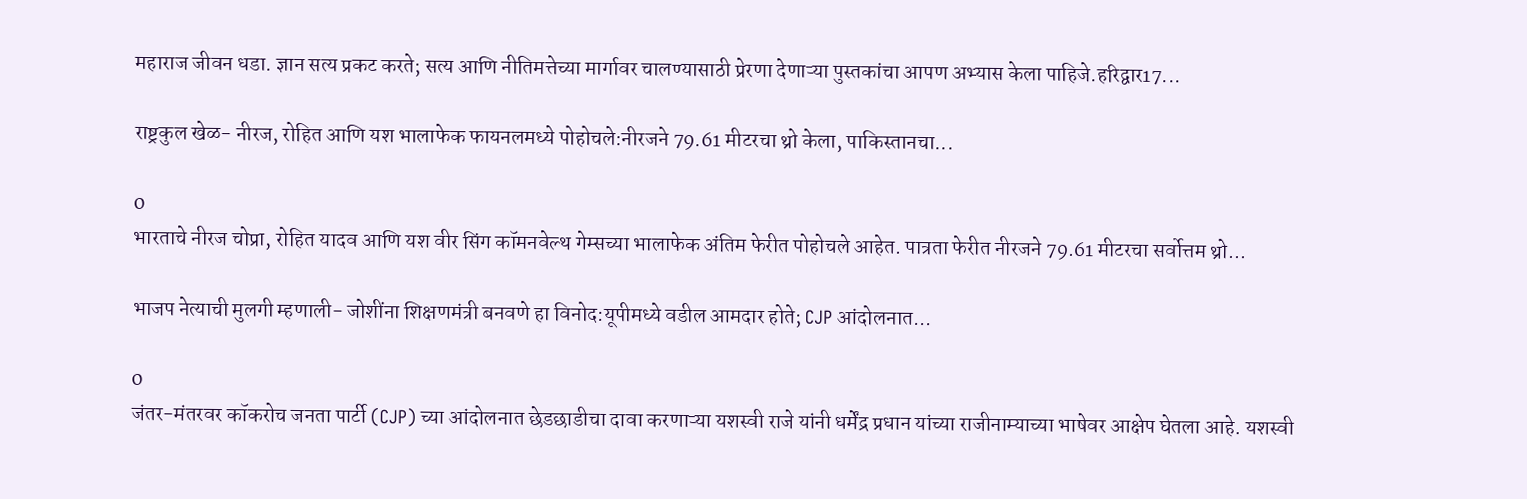महाराज जीवन धडा. ज्ञान सत्य प्रकट करते; सत्य आणि नीतिमत्तेच्या मार्गावर चालण्यासाठी प्रेरणा देणाऱ्या पुस्तकांचा आपण अभ्यास केला पाहिजे.हरिद्वार17...

राष्ट्रकुल खेळ- नीरज, रोहित आणि यश भालाफेक फायनलमध्ये पोहोचले:नीरजने 79.61 मीटरचा थ्रो केला, पाकिस्तानचा...

0
भारताचे नीरज चोप्रा, रोहित यादव आणि यश वीर सिंग कॉमनवेल्थ गेम्सच्या भालाफेक अंतिम फेरीत पोहोचले आहेत. पात्रता फेरीत नीरजने 79.61 मीटरचा सर्वोत्तम थ्रो...

भाजप नेत्याची मुलगी म्हणाली- जोशींना शिक्षणमंत्री बनवणे हा विनोद:यूपीमध्ये वडील आमदार होते; CJP आंदोलनात...

0
जंतर-मंतरवर कॉकरोच जनता पार्टी (CJP) च्या आंदोलनात छेडछाडीचा दावा करणाऱ्या यशस्वी राजे यांनी धर्मेंद्र प्रधान यांच्या राजीनाम्याच्या भाषेवर आक्षेप घेतला आहे. यशस्वी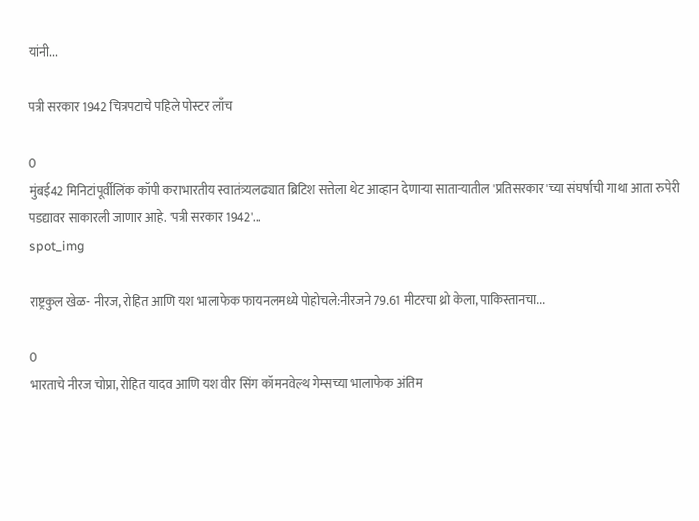यांनी...

पत्री सरकार 1942 चित्रपटाचे पहिले पोस्टर लाँच

0
मुंबई42 मिनिटांपूर्वीलिंक कॉपी कराभारतीय स्वातंत्र्यलढ्यात ब्रिटिश सत्तेला थेट आव्हान देणाऱ्या साताऱ्यातील 'प्रतिसरकार'च्या संघर्षाची गाथा आता रुपेरी पडद्यावर साकारली जाणार आहे. 'पत्री सरकार 1942'...
spot_img

राष्ट्रकुल खेळ- नीरज, रोहित आणि यश भालाफेक फायनलमध्ये पोहोचले:नीरजने 79.61 मीटरचा थ्रो केला, पाकिस्तानचा...

0
भारताचे नीरज चोप्रा, रोहित यादव आणि यश वीर सिंग कॉमनवेल्थ गेम्सच्या भालाफेक अंतिम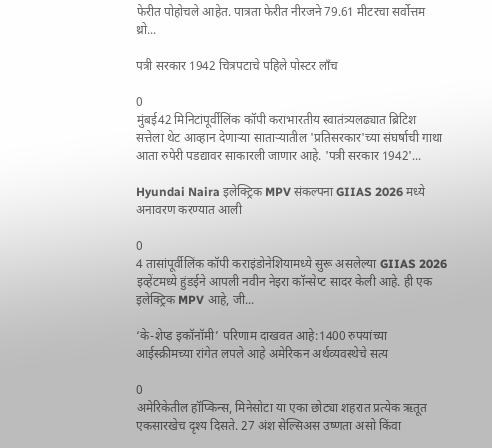फेरीत पोहोचले आहेत. पात्रता फेरीत नीरजने 79.61 मीटरचा सर्वोत्तम थ्रो...

पत्री सरकार 1942 चित्रपटाचे पहिले पोस्टर लाँच

0
मुंबई42 मिनिटांपूर्वीलिंक कॉपी कराभारतीय स्वातंत्र्यलढ्यात ब्रिटिश सत्तेला थेट आव्हान देणाऱ्या साताऱ्यातील 'प्रतिसरकार'च्या संघर्षाची गाथा आता रुपेरी पडद्यावर साकारली जाणार आहे. 'पत्री सरकार 1942'...

Hyundai Naira इलेक्ट्रिक MPV संकल्पना GIIAS 2026 मध्ये अनावरण करण्यात आली

0
4 तासांपूर्वीलिंक कॉपी कराइंडोनेशियामध्ये सुरू असलेल्या GIIAS 2026 इव्हेंटमध्ये हुंडईने आपली नवीन नेइरा कॉन्सेप्ट सादर केली आहे. ही एक इलेक्ट्रिक MPV आहे, जी...

‘के-शेप्ड इकॉनॉमी’ परिणाम दाखवत आहे:1400 रुपयांच्या आईस्क्रीमच्या रांगेत लपले आहे अमेरिकन अर्थव्यवस्थेचे सत्य

0
अमेरिकेतील हॉप्किन्स, मिनेसोटा या एका छोट्या शहरात प्रत्येक ऋतूत एकसारखेच दृश्य दिसते. 27 अंश सेल्सिअस उष्णता असो किंवा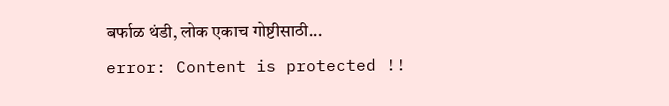बर्फाळ थंडी, लोक एकाच गोष्टीसाठी...
error: Content is protected !!